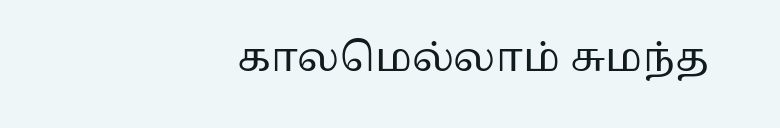காலமெல்லாம் சுமந்த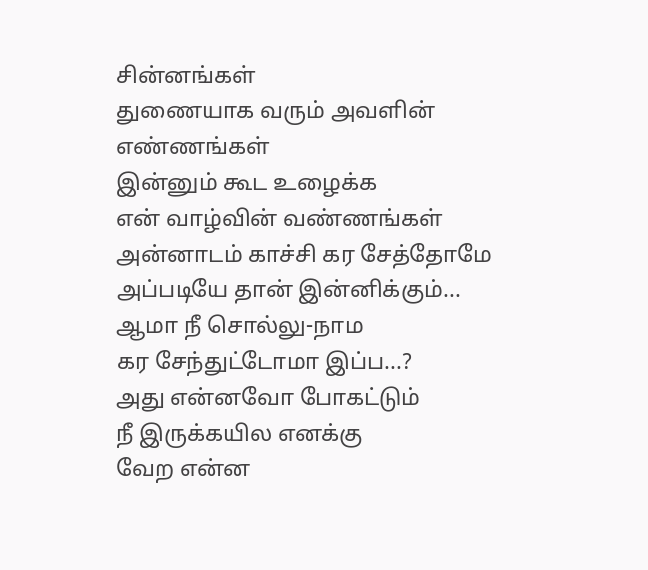சின்னங்கள்
துணையாக வரும் அவளின் எண்ணங்கள்
இன்னும் கூட உழைக்க
என் வாழ்வின் வண்ணங்கள்
அன்னாடம் காச்சி கர சேத்தோமே
அப்படியே தான் இன்னிக்கும்...
ஆமா நீ சொல்லு-நாம
கர சேந்துட்டோமா இப்ப...?
அது என்னவோ போகட்டும்
நீ இருக்கயில எனக்கு
வேற என்ன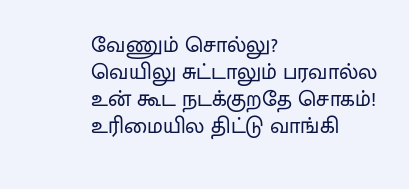வேணும் சொல்லு?
வெயிலு சுட்டாலும் பரவால்ல
உன் கூட நடக்குறதே சொகம்!
உரிமையில திட்டு வாங்கி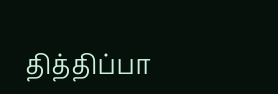தித்திப்பா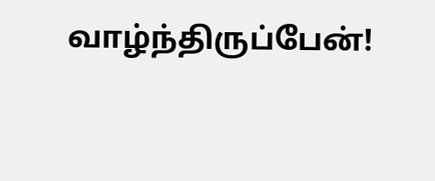வாழ்ந்திருப்பேன்!